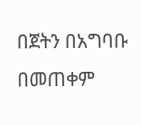በጀትን በአግባቡ በመጠቀም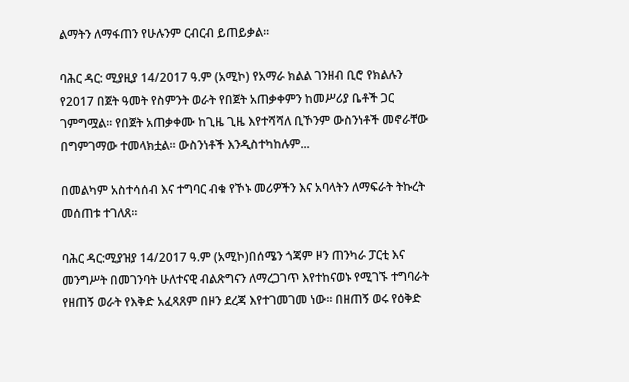ልማትን ለማፋጠን የሁሉንም ርብርብ ይጠይቃል፡፡

ባሕር ዳር: ሚያዚያ 14/2017 ዓ.ም (አሚኮ) የአማራ ክልል ገንዘብ ቢሮ የክልሉን የ2017 በጀት ዓመት የስምንት ወራት የበጀት አጠቃቀምን ከመሥሪያ ቤቶች ጋር ገምግሟል፡፡ የበጀት አጠቃቀሙ ከጊዜ ጊዜ እየተሻሻለ ቢኾንም ውስንነቶች መኖራቸው በግምገማው ተመላክቷል፡፡ ውስንነቶች እንዲስተካከሉም...

በመልካም አስተሳሰብ እና ተግባር ብቁ የኾኑ መሪዎችን እና አባላትን ለማፍራት ትኩረት መሰጠቱ ተገለጸ።

ባሕር ዳር:ሚያዝያ 14/2017 ዓ.ም (አሚኮ)በሰሜን ጎጃም ዞን ጠንካራ ፓርቲ እና መንግሥት በመገንባት ሁለተናዊ ብልጽግናን ለማረጋገጥ እየተከናወኑ የሚገኙ ተግባራት የዘጠኝ ወራት የእቅድ አፈጻጸም በዞን ደረጃ እየተገመገመ ነው። በዘጠኝ ወሩ የዕቅድ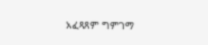አፈጻጸም ግምገማ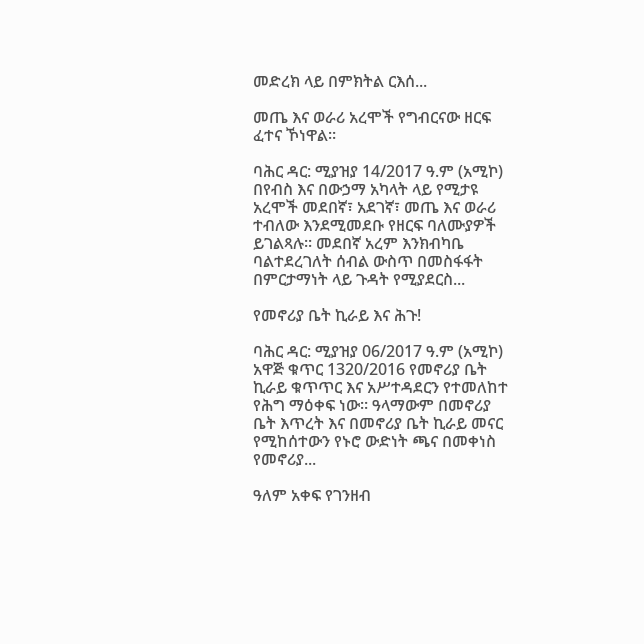መድረክ ላይ በምክትል ርእሰ...

መጤ እና ወራሪ አረሞች የግብርናው ዘርፍ ፈተና ኾነዋል።

ባሕር ዳር: ሚያዝያ 14/2017 ዓ.ም (አሚኮ) በየብስ እና በውኃማ አካላት ላይ የሚታዩ አረሞች መደበኛ፣ አደገኛ፣ መጤ እና ወራሪ ተብለው እንደሚመደቡ የዘርፍ ባለሙያዎች ይገልጻሉ፡፡ መደበኛ አረም እንክብካቤ ባልተደረገለት ሰብል ውስጥ በመስፋፋት በምርታማነት ላይ ጉዳት የሚያደርስ...

የመኖሪያ ቤት ኪራይ እና ሕጉ!

ባሕር ዳር: ሚያዝያ 06/2017 ዓ.ም (አሚኮ) አዋጅ ቁጥር 1320/2016 የመኖሪያ ቤት ኪራይ ቁጥጥር እና አሥተዳደርን የተመለከተ የሕግ ማዕቀፍ ነው። ዓላማውም በመኖሪያ ቤት እጥረት እና በመኖሪያ ቤት ኪራይ መናር የሚከሰተውን የኑሮ ውድነት ጫና በመቀነስ የመኖሪያ...

ዓለም አቀፍ የገንዘብ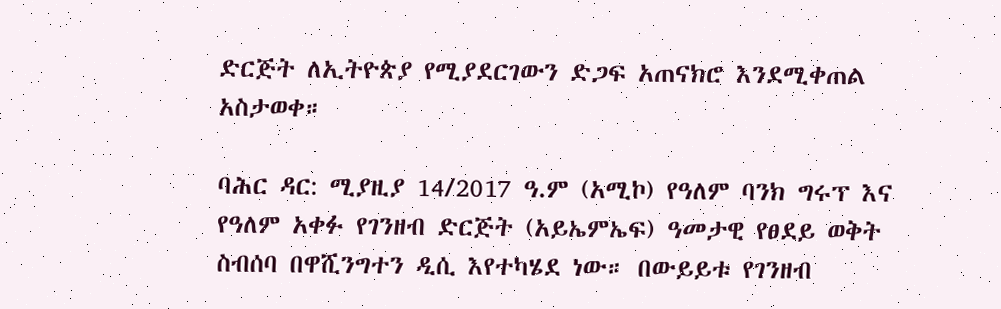ድርጅት ለኢትዮጵያ የሚያደርገውን ድጋፍ አጠናክሮ እንደሚቀጠል አስታወቀ።

ባሕር ዳር: ሚያዚያ 14/2017 ዓ.ም (አሚኮ) የዓለም ባንክ ግሩፕ እና የዓለም አቀፉ የገንዘብ ድርጅት (አይኤምኤፍ) ዓመታዊ የፀደይ ወቅት ስብሰባ በዋሺንግተን ዲሲ እየተካሄደ ነው። በውይይቱ የገንዘብ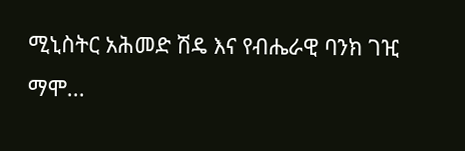ሚኒስትር አሕመድ ሽዴ እና የብሔራዊ ባንክ ገዢ ማሞ...